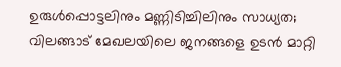ഉരുള്‍പ്പൊട്ടലിനും മണ്ണിടിച്ചിലിനും സാധ്യത; വിലങ്ങാട് മേഖലയിലെ ജനങ്ങളെ ഉടന്‍ മാറ്റി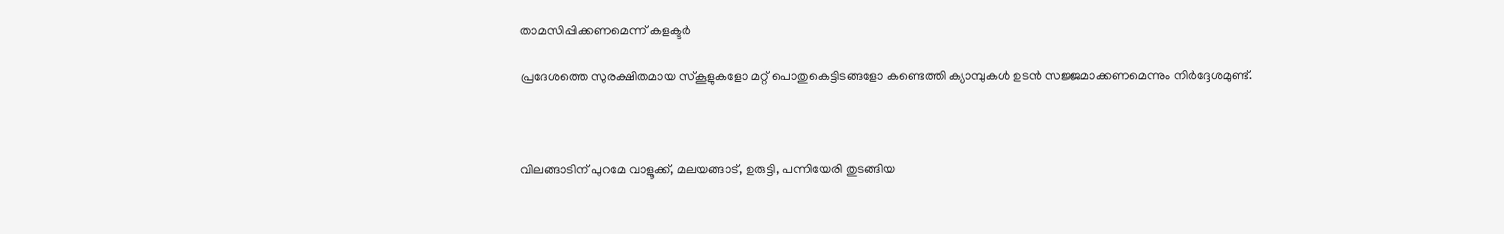താമസിപ്പിക്കണമെന്ന് കളക്ടര്‍

പ്രദേശത്തെ സുരക്ഷിതമായ സ്‌കൂളുകളോ മറ്റ് പൊതുകെട്ടിടങ്ങളോ കണ്ടെത്തി ക്യാമ്പുകള്‍ ഉടന്‍ സജ്ജമാക്കണമെന്നും നിര്‍ദ്ദേശമുണ്ട്.



വിലങ്ങാടിന് പുറമേ വാളൂക്ക്, മലയങ്ങാട്, ഉരുട്ടി, പന്നിയേരി തുടങ്ങിയ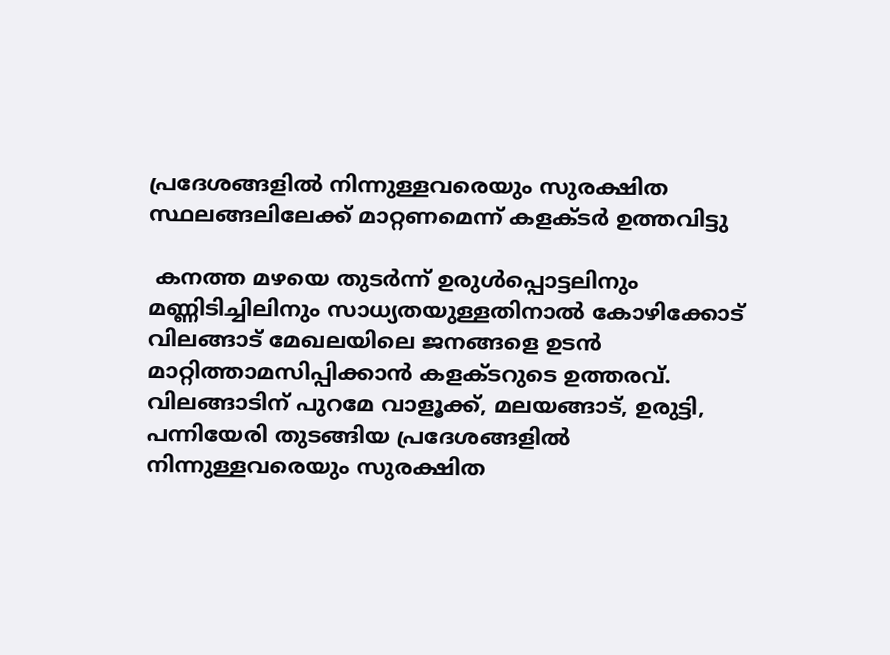പ്രദേശങ്ങളില്‍ നിന്നുള്ളവരെയും സുരക്ഷിത സ്ഥലങ്ങലിലേക്ക് മാറ്റണമെന്ന് കളക്ടര്‍ ഉത്തവിട്ടു

 കനത്ത മഴയെ തുടര്‍ന്ന് ഉരുള്‍പ്പൊട്ടലിനും മണ്ണിടിച്ചിലിനും സാധ്യതയുള്ളതിനാല്‍ കോഴിക്കോട് വിലങ്ങാട് മേഖലയിലെ ജനങ്ങളെ ഉടന്‍ മാറ്റിത്താമസിപ്പിക്കാന്‍ കളക്ടറുടെ ഉത്തരവ്. വിലങ്ങാടിന് പുറമേ വാളൂക്ക്, മലയങ്ങാട്, ഉരുട്ടി, പന്നിയേരി തുടങ്ങിയ പ്രദേശങ്ങളില്‍ നിന്നുള്ളവരെയും സുരക്ഷിത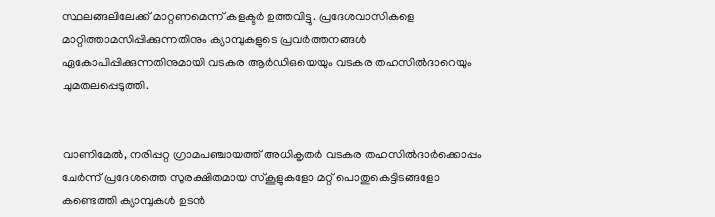സ്ഥലങ്ങലിലേക്ക് മാറ്റണമെന്ന് കളക്ടര്‍ ഉത്തവിട്ടു. പ്രദേശവാസികളെ മാറ്റിത്താമസിപ്പിക്കുന്നതിനും ക്യാമ്പുകളുടെ പ്രവര്‍ത്തനങ്ങള്‍ ഏകോപിപ്പിക്കുന്നതിനുമായി വടകര ആര്‍ഡിഒയെയും വടകര തഹസില്‍ദാറെയും ചുമതലപ്പെടുത്തി.


വാണിമേല്‍, നരിപ്പറ്റ ഗ്രാമപഞ്ചായത്ത് അധികൃതര്‍ വടകര തഹസില്‍ദാര്‍ക്കൊപ്പം ചേര്‍ന്ന് പ്രദേശത്തെ സുരക്ഷിതമായ സ്‌കൂളുകളോ മറ്റ് പൊതുകെട്ടിടങ്ങളോ കണ്ടെത്തി ക്യാമ്പുകള്‍ ഉടന്‍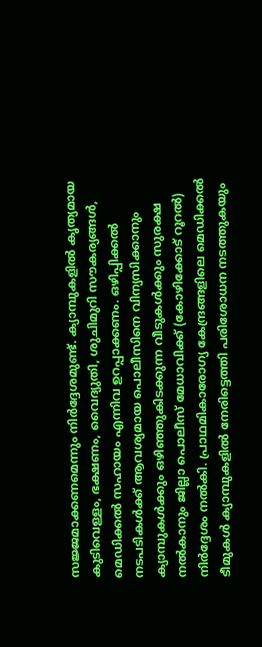സജ്ജമാക്കണമെന്നും നിര്‍ദ്ദേശമുണ്ട്. ക്യാമ്പുകളില്‍ കൃത്യമായ കുടിവെള്ളം, ഭക്ഷണം, വൈദ്യുതി, ശുചിമുറി സൗകര്യങ്ങള്‍, മെഡിക്കല്‍ സഹായം എന്നിവ ഉറപ്പാക്കണം. ഒഴിപ്പിക്കല്‍ നടപടികള്‍ക്ക് ആവശ്യമായ പൊലീസിനെ വിന്യസിക്കാനും ക്യാമ്പുകള്‍ക്കും ഒഴിഞ്ഞുകിടക്കുന്ന വീടുകള്‍ക്കും സുരക്ഷ നല്‍കാനും ജില്ലാ പൊലീസ് മേധാവിക്ക് (കോഴിക്കോട് റൂറല്‍) നിര്‍ദ്ദേശം നല്‍കി. പ്രാഥമികാരോഗ്യ കേന്ദ്രങ്ങളിലെ മെഡിക്കല്‍ ടീമുകള്‍ ക്യാമ്പുകളില്‍ നേരിട്ടെത്തി പരിശോധന നടത്തുകയും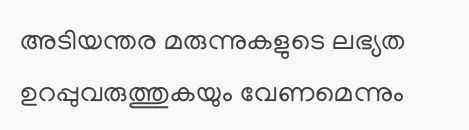അടിയന്തര മരുന്നുകളുടെ ലഭ്യത ഉറപ്പുവരുത്തുകയും വേണമെന്നും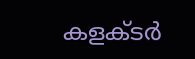കളക്ടര്‍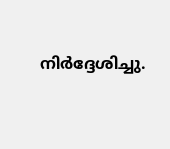നിര്‍ദ്ദേശിച്ചു.